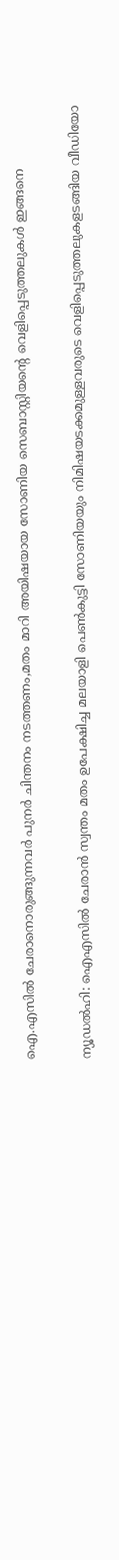ഐ.എസില്‍ ചേരാനൊരുങ്ങുന്നവര്‍ പുനര്‍ ചിന്തനം നടത്തണം,മതം മാറി അയിഷയായ സോണിയ സെബാസ്റ്റിയന്റെ വെളിപ്പെടുത്തലുകള്‍ ഇങ്ങനെ

ന്യൂഡല്‍ഹി: ഐഎസില്‍ ചേരാന്‍ സ്വന്തം മതം ഉപേക്ഷിച്ച മലയാളി പെണ്‍കുട്ടി സോണിയയും നിമിഷയടക്കമുള്ളവരുടെ വെളിപ്പെടുത്തലുകളടങ്ങിയ വീഡിയോ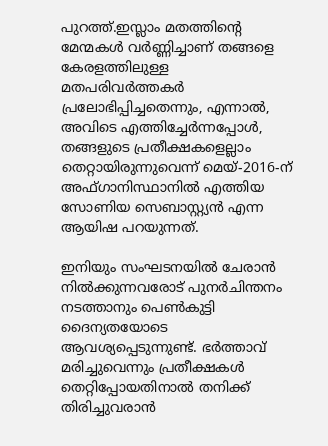പുറത്ത്.ഇസ്ലാം മതത്തിന്റെ മേന്മകള്‍ വര്‍ണ്ണിച്ചാണ് തങ്ങളെ കേരളത്തിലുള്ള മതപരിവര്‍ത്തകര്‍ പ്രലോഭിപ്പിച്ചതെന്നും, എന്നാല്‍, അവിടെ എത്തിച്ചേര്‍ന്നപ്പോള്‍, തങ്ങളുടെ പ്രതീക്ഷകളെല്ലാം തെറ്റായിരുന്നുവെന്ന് മെയ്-2016-ന് അഫ്ഗാനിസ്ഥാനില്‍ എത്തിയ സോണിയ സെബാസ്റ്റ്യന്‍ എന്ന ആയിഷ പറയുന്നത്.

ഇനിയും സംഘടനയില്‍ ചേരാന്‍ നില്‍ക്കുന്നവരോട് പുനര്‍ചിന്തനം നടത്താനും പെണ്‍കുട്ടി ദൈന്യതയോടെ ആവശ്യപ്പെടുന്നുണ്ട്. ഭര്‍ത്താവ് മരിച്ചുവെന്നും പ്രതീക്ഷകള്‍ തെറ്റിപ്പോയതിനാല്‍ തനിക്ക് തിരിച്ചുവരാന്‍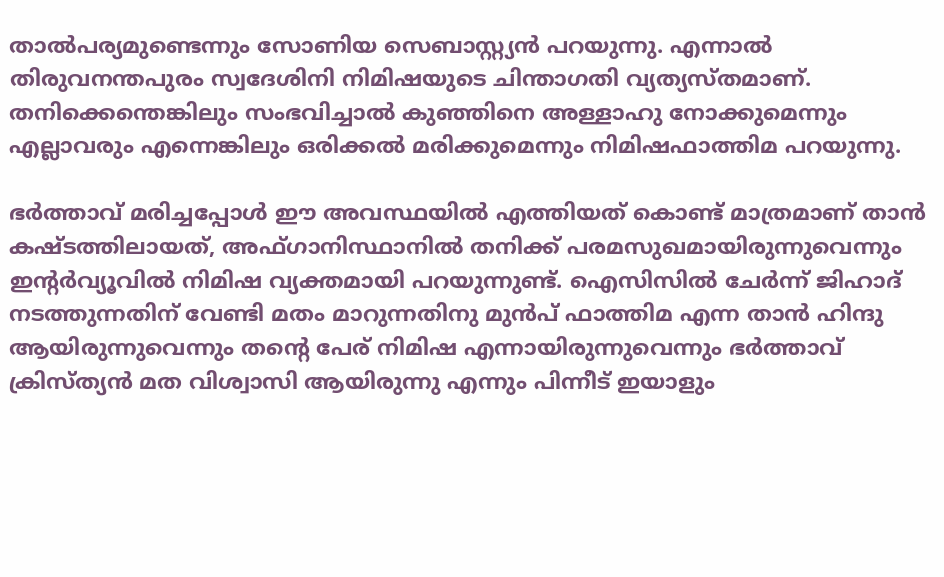താല്‍പര്യമുണ്ടെന്നും സോണിയ സെബാസ്റ്റ്യന്‍ പറയുന്നു. എന്നാല്‍ തിരുവനന്തപുരം സ്വദേശിനി നിമിഷയുടെ ചിന്താഗതി വ്യത്യസ്തമാണ്. തനിക്കെന്തെങ്കിലും സംഭവിച്ചാല്‍ കുഞ്ഞിനെ അള്ളാഹു നോക്കുമെന്നും എല്ലാവരും എന്നെങ്കിലും ഒരിക്കല്‍ മരിക്കുമെന്നും നിമിഷഫാത്തിമ പറയുന്നു.

ഭര്‍ത്താവ് മരിച്ചപ്പോള്‍ ഈ അവസ്ഥയില്‍ എത്തിയത് കൊണ്ട് മാത്രമാണ് താന്‍ കഷ്ടത്തിലായത്, അഫ്ഗാനിസ്ഥാനില്‍ തനിക്ക് പരമസുഖമായിരുന്നുവെന്നും ഇന്റര്‍വ്യൂവില്‍ നിമിഷ വ്യക്തമായി പറയുന്നുണ്ട്. ഐസിസില്‍ ചേര്‍ന്ന് ജിഹാദ് നടത്തുന്നതിന് വേണ്ടി മതം മാറുന്നതിനു മുന്‍പ് ഫാത്തിമ എന്ന താന്‍ ഹിന്ദു ആയിരുന്നുവെന്നും തന്റെ പേര് നിമിഷ എന്നായിരുന്നുവെന്നും ഭര്‍ത്താവ് ക്രിസ്ത്യന്‍ മത വിശ്വാസി ആയിരുന്നു എന്നും പിന്നീട് ഇയാളും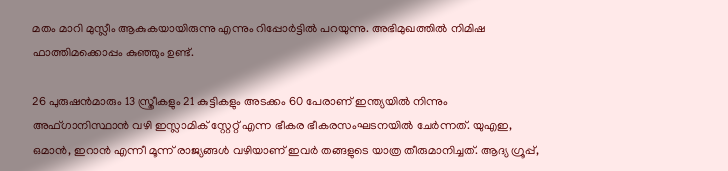മതം മാറി മുസ്ലീം ആകുകയായിരുന്നു എന്നും റിപ്പോര്‍ട്ടില്‍ പറയുന്നു. അഭിമുഖത്തില്‍ നിമിഷ ഫാത്തിമക്കൊപ്പം കുഞ്ഞും ഉണ്ട്.

26 പുരുഷന്‍മാരും 13 സ്ത്രീകളും 21 കുട്ടികളും അടക്കം 60 പേരാണ് ഇന്ത്യയില്‍ നിന്നും അഫ്ഗാനിസ്ഥാന്‍ വഴി ഇസ്ലാമിക് സ്റ്റേറ്റ് എന്ന ഭീകര ഭീകരസംഘടനയില്‍ ചേര്‍ന്നത്. യുഎഇ, ഒമാന്‍, ഇറാന്‍ എന്നീ മൂന്ന് രാജ്യങ്ങള്‍ വഴിയാണ് ഇവര്‍ തങ്ങളുടെ യാത്ര തീരുമാനിച്ചത്. ആദ്യ ഗ്രൂപ്പ്,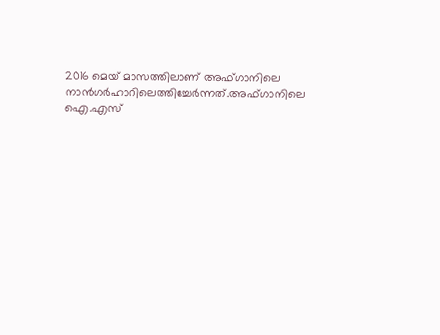2016 മെയ് മാസത്തിലാണ് അഫ്ഗാനിലെ നാന്‍ഗര്‍ഹാറിലെത്തിച്ചേര്‍ന്നത്.അഫ്ഗാനിലെ ഐ.എസ്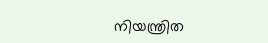നിയന്ത്രിത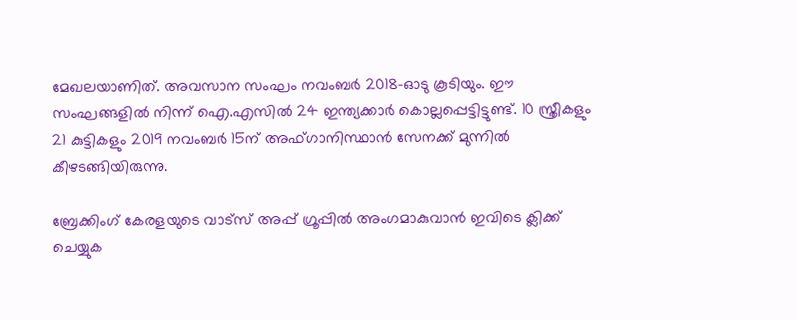മേഖലയാണിത്. അവസാന സംഘം നവംബര്‍ 2018-ഓടു കൂടിയും. ഈ സംഘങ്ങളില്‍ നിന്ന് ഐ.എസില്‍ 24 ഇന്ത്യക്കാര്‍ കൊല്ലപ്പെട്ടിട്ടുണ്ട്. 10 സ്ത്രീകളും 21 കുട്ടികളും 2019 നവംബര്‍ 15ന് അഫ്ഗാനിസ്ഥാന്‍ സേനക്ക് മുന്നില്‍ കീഴടങ്ങിയിരുന്നു.

ബ്രേക്കിംഗ് കേരളയുടെ വാട്സ് അപ്പ് ഗ്രൂപ്പിൽ അംഗമാകുവാൻ ഇവിടെ ക്ലിക്ക് ചെയ്യുക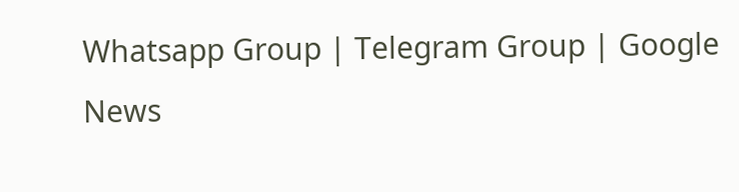Whatsapp Group | Telegram Group | Google News